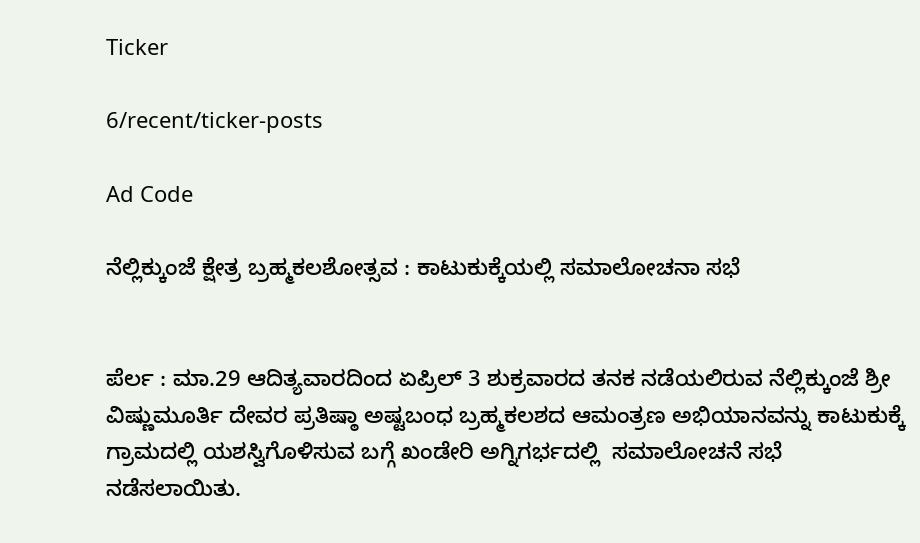Ticker

6/recent/ticker-posts

Ad Code

ನೆಲ್ಲಿಕ್ಕುಂಜೆ ಕ್ಷೇತ್ರ ಬ್ರಹ್ಮಕಲಶೋತ್ಸವ : ಕಾಟುಕುಕ್ಕೆಯಲ್ಲಿ ಸಮಾಲೋಚನಾ ಸಭೆ


ಪೆರ್ಲ : ಮಾ.29 ಆದಿತ್ಯವಾರದಿಂದ ಏಪ್ರಿಲ್ 3 ಶುಕ್ರವಾರದ ತನಕ ನಡೆಯಲಿರುವ ನೆಲ್ಲಿಕ್ಕುಂಜೆ ಶ್ರೀ ವಿಷ್ಣುಮೂರ್ತಿ ದೇವರ ಪ್ರತಿಷ್ಠಾ ಅಷ್ಟಬಂಧ ಬ್ರಹ್ಮಕಲಶದ ಆಮಂತ್ರಣ ಅಭಿಯಾನವನ್ನು ಕಾಟುಕುಕ್ಕೆ ಗ್ರಾಮದಲ್ಲಿ ಯಶಸ್ವಿಗೊಳಿಸುವ ಬಗ್ಗೆ ಖಂಡೇರಿ ಅಗ್ನಿಗರ್ಭದಲ್ಲಿ  ಸಮಾಲೋಚನೆ ಸಭೆ ನಡೆಸಲಾಯಿತು.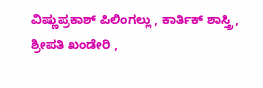ವಿಷ್ಣುಪ್ರಕಾಶ್ ಪಿಲಿಂಗಲ್ಲು , ಕಾರ್ತಿಕ್ ಶಾಸ್ತ್ರಿ, ಶ್ರೀಪತಿ ಖಂಡೇರಿ ,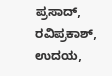ಪ್ರಸಾದ್, ರವಿಪ್ರಕಾಶ್, ಉದಯ,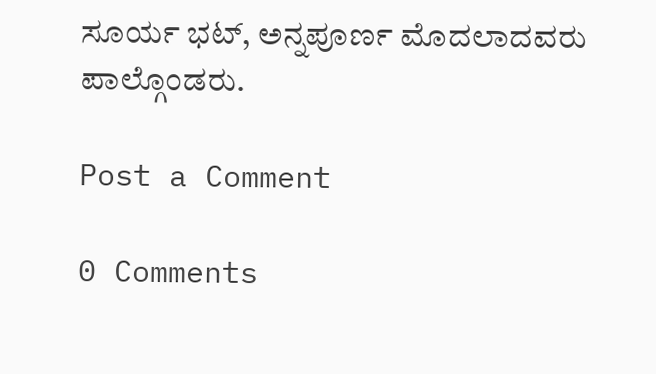ಸೂರ್ಯ ಭಟ್, ಅನ್ನಪೂರ್ಣ ಮೊದಲಾದವರು ಪಾಲ್ಗೊಂಡರು.

Post a Comment

0 Comments